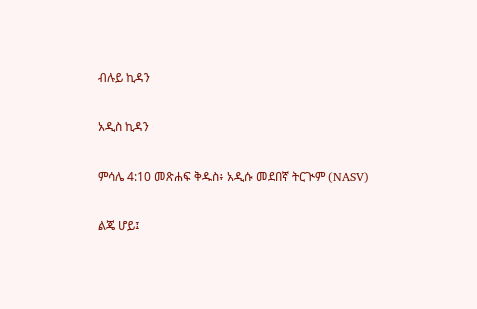ብሉይ ኪዳን

አዲስ ኪዳን

ምሳሌ 4:10 መጽሐፍ ቅዱስ፥ አዲሱ መደበኛ ትርጒም (NASV)

ልጄ ሆይ፤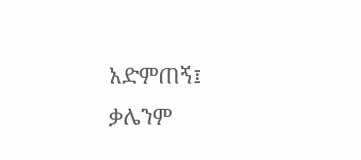አድምጠኝ፤ ቃሌንም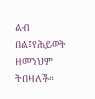ልብ በል፤የሕይወት ዘመንህም ትበዛለች።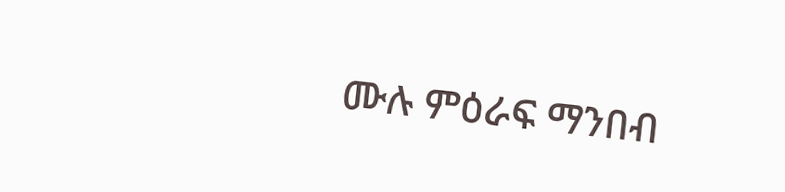ሙሉ ምዕራፍ ማንበብ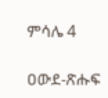ምሳሌ 4

ዐውደ-ጽሑፍ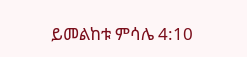ይመልከቱ ምሳሌ 4:10